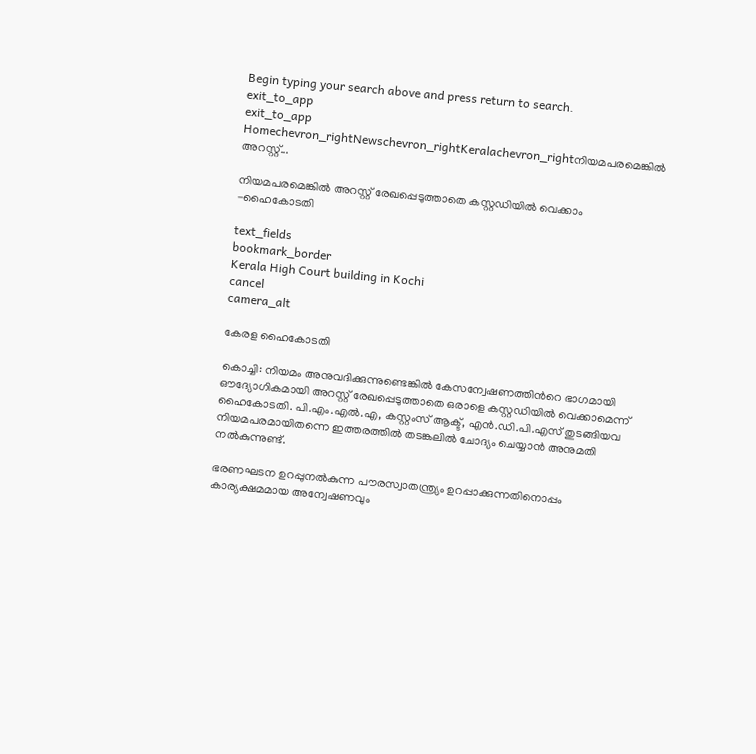Begin typing your search above and press return to search.
exit_to_app
exit_to_app
Homechevron_rightNewschevron_rightKeralachevron_rightനിയമപരമെങ്കിൽ അറസ്റ്റ്...

നിയമപരമെങ്കിൽ അറസ്റ്റ് രേഖപ്പെടുത്താതെ കസ്റ്റഡിയിൽ വെക്കാം -ഹൈകോടതി

text_fields
bookmark_border
Kerala High Court building in Kochi
cancel
camera_alt

കേരള ഹൈകോടതി

കൊച്ചി: നിയമം അനുവദിക്കുന്നുണ്ടെങ്കിൽ കേസന്വേഷണത്തിന്‍റെ ഭാഗമായി ഔദ്യോഗികമായി അറസ്റ്റ് രേഖപ്പെടുത്താതെ ഒരാളെ കസ്റ്റഡിയിൽ വെക്കാമെന്ന് ഹൈകോടതി. പി.എം.എൽ.എ, കസ്റ്റംസ് ആക്ട്, എൻ.ഡി.പി.എസ് തുടങ്ങിയവ നിയമപരമായിതന്നെ ഇത്തരത്തിൽ തടങ്കലിൽ ചോദ്യം ചെയ്യാൻ അനുമതി നൽകുന്നുണ്ട്.

ഭരണഘടന ഉറപ്പുനൽകുന്ന പൗരസ്വാതന്ത്ര്യം ഉറപ്പാക്കുന്നതിനൊപ്പം കാര്യക്ഷമമായ അന്വേഷണവും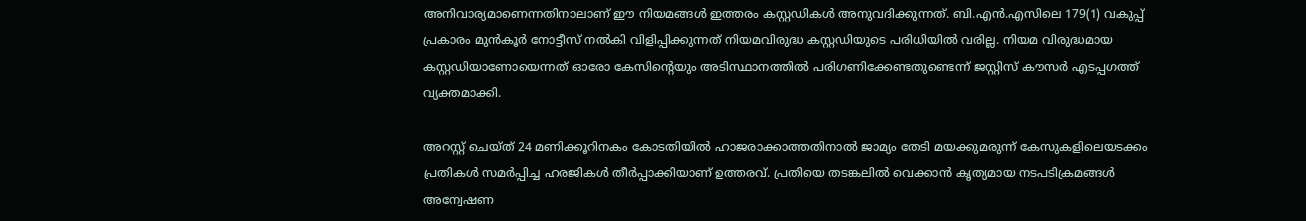അനിവാര്യമാണെന്നതിനാലാണ് ഈ നിയമങ്ങൾ ഇത്തരം കസ്റ്റഡികൾ അനുവദിക്കുന്നത്. ബി.എൻ.എസിലെ 179(1) വകുപ്പ് പ്രകാരം മുൻകൂർ നോട്ടീസ് നൽകി വിളിപ്പിക്കുന്നത് നിയമവിരുദ്ധ കസ്റ്റഡിയുടെ പരിധിയിൽ വരില്ല. നിയമ വിരുദ്ധമായ കസ്റ്റഡിയാണോയെന്നത് ഓരോ കേസിന്റെയും അടിസ്ഥാനത്തിൽ പരിഗണിക്കേണ്ടതുണ്ടെന്ന് ജസ്റ്റിസ് കൗസർ എടപ്പഗത്ത് വ്യക്തമാക്കി.

അറസ്റ്റ് ചെയ്ത് 24 മണിക്കൂറിനകം കോടതിയിൽ ഹാജരാക്കാത്തതിനാൽ ജാമ്യം തേടി മയക്കുമരുന്ന് കേസുകളിലെയടക്കം പ്രതികൾ സമർപ്പിച്ച ഹരജികൾ തീർപ്പാക്കിയാണ് ഉത്തരവ്. പ്രതിയെ തടങ്കലിൽ വെക്കാൻ കൃത്യമായ നടപടിക്രമങ്ങൾ അന്വേഷണ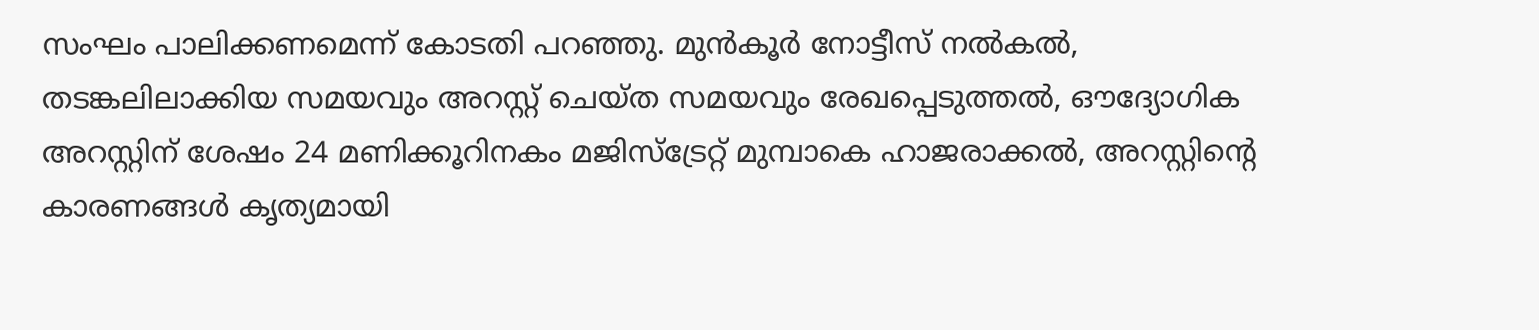സംഘം പാലിക്കണമെന്ന് കോടതി പറഞ്ഞു. മുൻകൂർ നോട്ടീസ് നൽകൽ, തടങ്കലിലാക്കിയ സമയവും അറസ്റ്റ് ചെയ്ത സമയവും രേഖപ്പെടുത്തൽ, ഔദ്യോഗിക അറസ്റ്റിന് ശേഷം 24 മണിക്കൂറിനകം മജിസ്ട്രേറ്റ് മുമ്പാകെ ഹാജരാക്കൽ, അറസ്റ്റിന്‍റെ കാരണങ്ങൾ കൃത്യമായി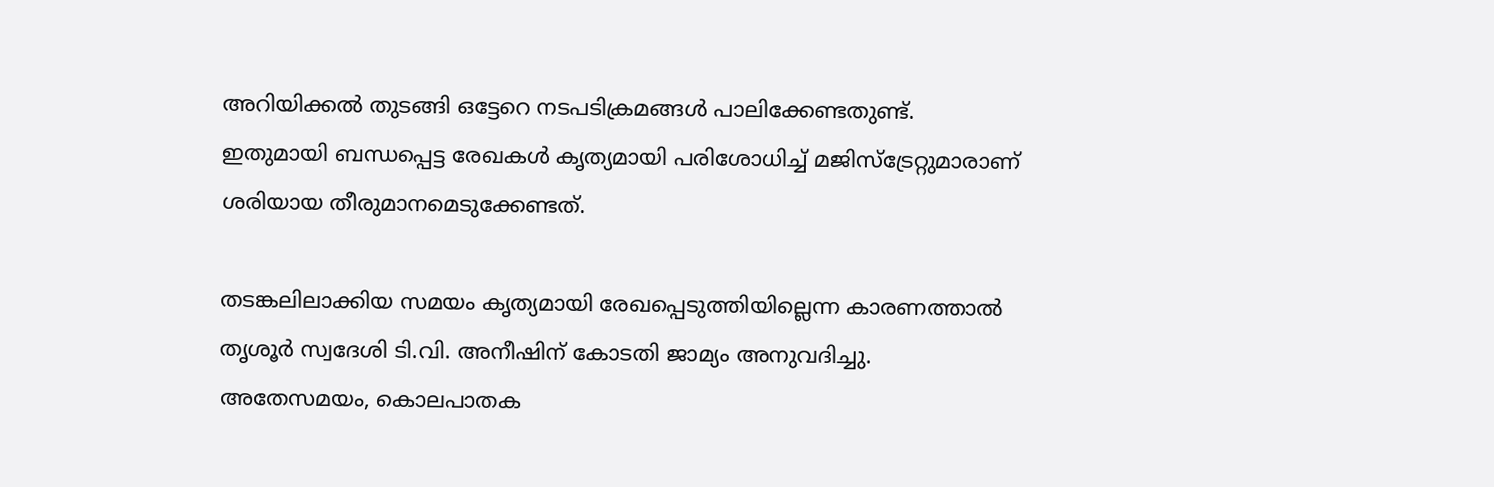അറിയിക്കൽ തുടങ്ങി ഒട്ടേറെ നടപടിക്രമങ്ങൾ പാലിക്കേണ്ടതുണ്ട്. ഇതുമായി ബന്ധപ്പെട്ട രേഖകൾ കൃത്യമായി പരിശോധിച്ച് മജിസ്ട്രേറ്റുമാരാണ് ശരിയായ തീരുമാനമെടുക്കേണ്ടത്.

തടങ്കലിലാക്കിയ സമയം കൃത്യമായി രേഖപ്പെടുത്തിയില്ലെന്ന കാരണത്താൽ തൃശൂർ സ്വദേശി ടി.വി. അനീഷിന് കോടതി ജാമ്യം അനുവദിച്ചു. അതേസമയം, കൊലപാതക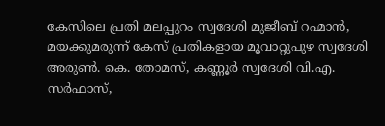കേസിലെ പ്രതി മലപ്പുറം സ്വദേശി മുജീബ് റഹ്മാൻ, മയക്കുമരുന്ന് കേസ് പ്രതികളായ മൂവാറ്റുപുഴ സ്വദേശി അരുൺ. കെ. തോമസ്, കണ്ണൂർ സ്വദേശി വി.എ. സർഫാസ്,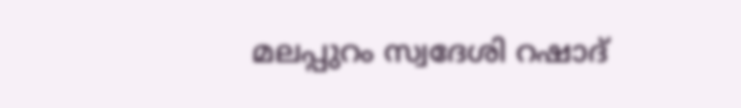മലപ്പുറം സ്വദേശി റഷാദ്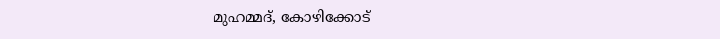മുഹമ്മദ്, കോഴിക്കോട്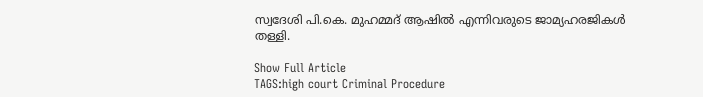സ്വദേശി പി.കെ. മുഹമ്മദ് ആഷിൽ എന്നിവരുടെ ജാമ്യഹരജികൾ തള്ളി.

Show Full Article
TAGS:high court Criminal Procedure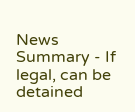News Summary - If legal, can be detained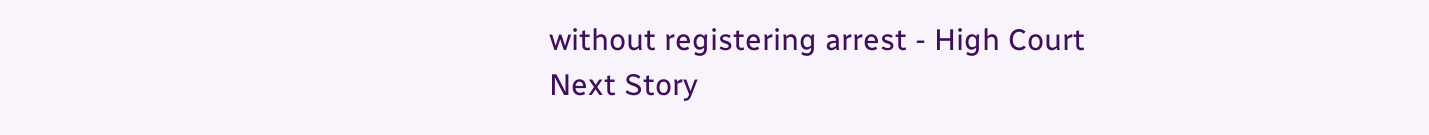without registering arrest - High Court
Next Story